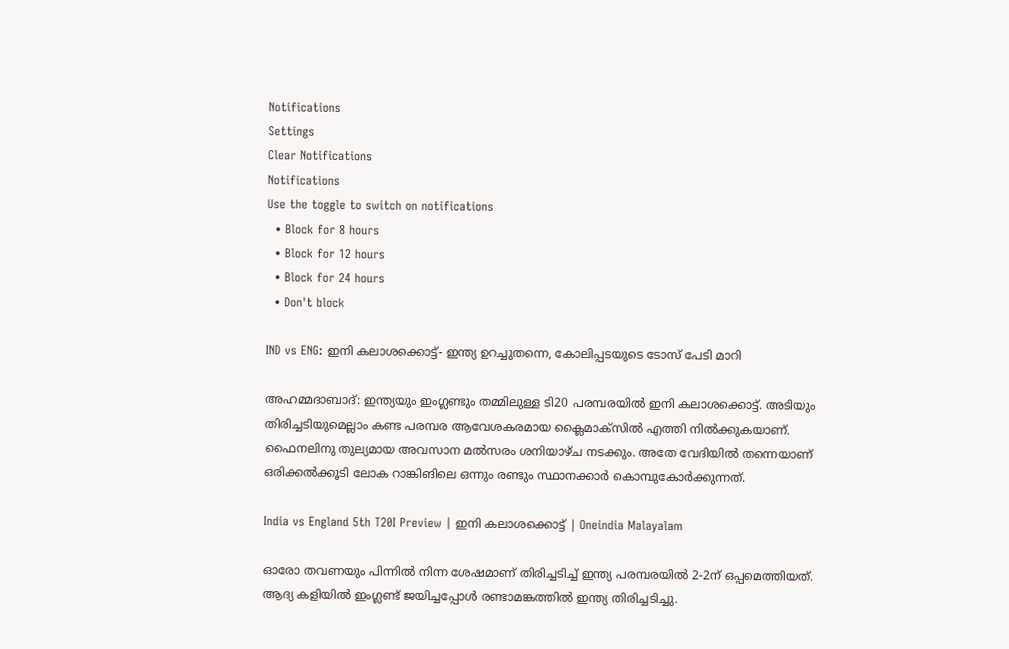Notifications
Settings
Clear Notifications
Notifications
Use the toggle to switch on notifications
  • Block for 8 hours
  • Block for 12 hours
  • Block for 24 hours
  • Don't block

IND vs ENG: ഇനി കലാശക്കൊട്ട്- ഇന്ത്യ ഉറച്ചുതന്നെ, കോലിപ്പടയുടെ ടോസ് പേടി മാറി

അഹമ്മദാബാദ്: ഇന്ത്യയും ഇംഗ്ലണ്ടും തമ്മിലുള്ള ടി20 പരമ്പരയില്‍ ഇനി കലാശക്കൊട്ട്. അടിയും തിരിച്ചടിയുമെല്ലാം കണ്ട പരമ്പര ആവേശകരമായ ക്ലൈമാക്‌സില്‍ എത്തി നില്‍ക്കുകയാണ്. ഫൈനലിനു തുല്യമായ അവസാന മല്‍സരം ശനിയാഴ്ച നടക്കും. അതേ വേദിയില്‍ തന്നെയാണ് ഒരിക്കല്‍ക്കൂടി ലോക റാങ്കിങിലെ ഒന്നും രണ്ടും സ്ഥാനക്കാര്‍ കൊമ്പുകോര്‍ക്കുന്നത്.

India vs England 5th T20I Preview | ഇനി കലാശക്കൊട്ട് | Oneindia Malayalam

ഓരോ തവണയും പിന്നില്‍ നിന്ന ശേഷമാണ് തിരിച്ചടിച്ച് ഇന്ത്യ പരമ്പരയില്‍ 2-2ന് ഒപ്പമെത്തിയത്. ആദ്യ കളിയില്‍ ഇംഗ്ലണ്ട് ജയിച്ചപ്പോള്‍ രണ്ടാമങ്കത്തില്‍ ഇന്ത്യ തിരിച്ചടിച്ചു.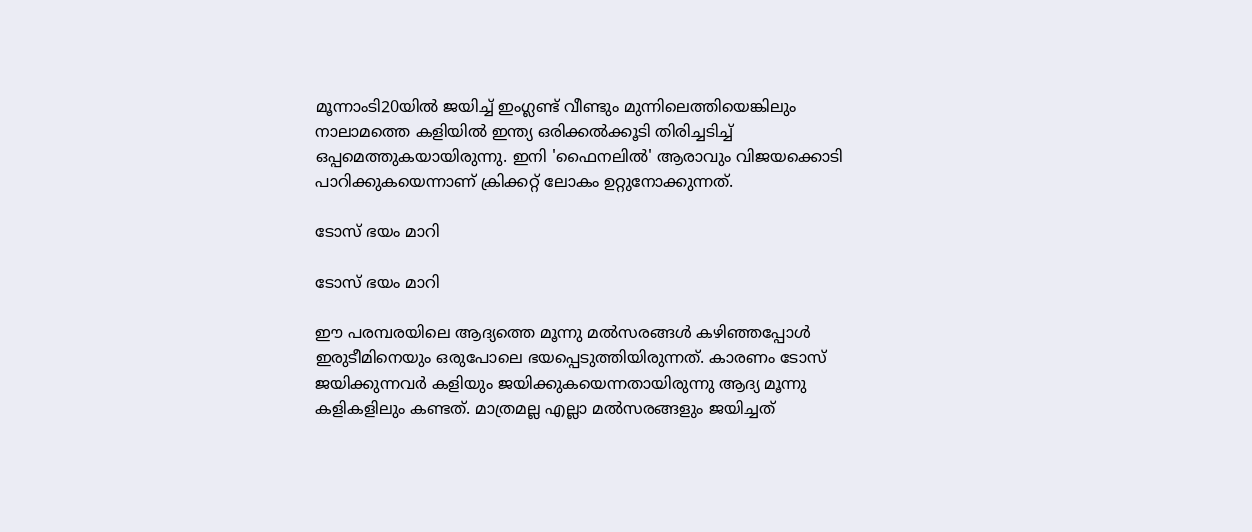മൂന്നാംടി20യില്‍ ജയിച്ച് ഇംഗ്ലണ്ട് വീണ്ടും മുന്നിലെത്തിയെങ്കിലും നാലാമത്തെ കളിയില്‍ ഇന്ത്യ ഒരിക്കല്‍ക്കൂടി തിരിച്ചടിച്ച് ഒപ്പമെത്തുകയായിരുന്നു. ഇനി 'ഫൈനലില്‍' ആരാവും വിജയക്കൊടി പാറിക്കുകയെന്നാണ് ക്രിക്കറ്റ് ലോകം ഉറ്റുനോക്കുന്നത്.

ടോസ് ഭയം മാറി

ടോസ് ഭയം മാറി

ഈ പരമ്പരയിലെ ആദ്യത്തെ മൂന്നു മല്‍സരങ്ങള്‍ കഴിഞ്ഞപ്പോള്‍ ഇരുടീമിനെയും ഒരുപോലെ ഭയപ്പെടുത്തിയിരുന്നത്. കാരണം ടോസ് ജയിക്കുന്നവര്‍ കളിയും ജയിക്കുകയെന്നതായിരുന്നു ആദ്യ മൂന്നു കളികളിലും കണ്ടത്. മാത്രമല്ല എല്ലാ മല്‍സരങ്ങളും ജയിച്ചത്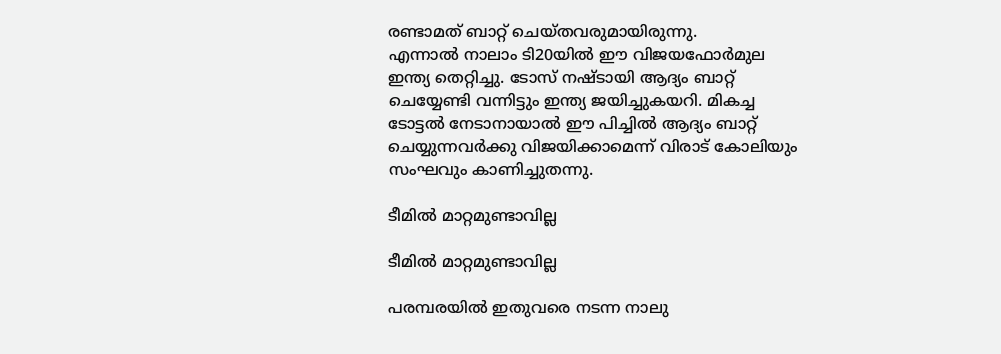രണ്ടാമത് ബാറ്റ് ചെയ്തവരുമായിരുന്നു.
എന്നാല്‍ നാലാം ടി20യില്‍ ഈ വിജയഫോര്‍മുല ഇന്ത്യ തെറ്റിച്ചു. ടോസ് നഷ്ടായി ആദ്യം ബാറ്റ് ചെയ്യേണ്ടി വന്നിട്ടും ഇന്ത്യ ജയിച്ചുകയറി. മികച്ച ടോട്ടല്‍ നേടാനായാല്‍ ഈ പിച്ചില്‍ ആദ്യം ബാറ്റ് ചെയ്യുന്നവര്‍ക്കു വിജയിക്കാമെന്ന് വിരാട് കോലിയും സംഘവും കാണിച്ചുതന്നു.

ടീമില്‍ മാറ്റമുണ്ടാവില്ല

ടീമില്‍ മാറ്റമുണ്ടാവില്ല

പരമ്പരയില്‍ ഇതുവരെ നടന്ന നാലു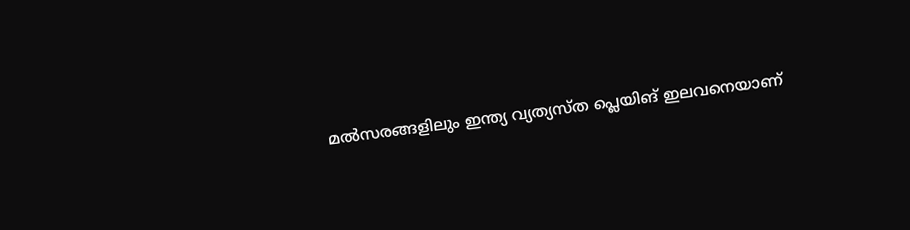മല്‍സരങ്ങളിലും ഇന്ത്യ വ്യത്യസ്ത പ്ലെയിങ് ഇലവനെയാണ്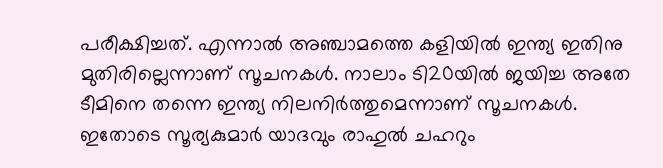പരീക്ഷിച്ചത്. എന്നാല്‍ അഞ്ചാമത്തെ കളിയില്‍ ഇന്ത്യ ഇതിനു മുതിരില്ലെന്നാണ് സൂചനകള്‍. നാലാം ടി20യില്‍ ജയിച്ച അതേ ടീമിനെ തന്നെ ഇന്ത്യ നിലനിര്‍ത്തുമെന്നാണ് സൂചനകള്‍. ഇതോടെ സൂര്യകുമാര്‍ യാദവും രാഹുല്‍ ചഹറും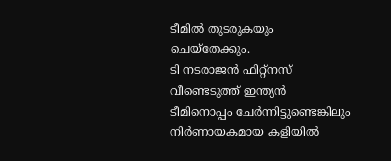ടീമില്‍ തുടരുകയും ചെയ്‌തേക്കും.
ടി നടരാജന്‍ ഫിറ്റ്‌നസ് വീണ്ടെടുത്ത് ഇന്ത്യന്‍ ടീമിനൊപ്പം ചേര്‍ന്നിട്ടുണ്ടെങ്കിലും നിര്‍ണായകമായ കളിയില്‍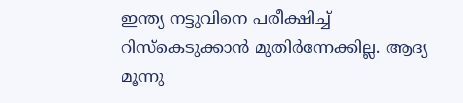ഇന്ത്യ നട്ടുവിനെ പരീക്ഷിച്ച് റിസ്‌കെടുക്കാന്‍ മുതിര്‍ന്നേക്കില്ല. ആദ്യ മൂന്നു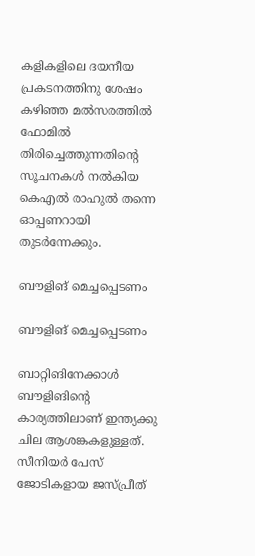കളികളിലെ ദയനീയ പ്രകടനത്തിനു ശേഷം കഴിഞ്ഞ മല്‍സരത്തില്‍ ഫോമില്‍ തിരിച്ചെത്തുന്നതിന്റെ സൂചനകള്‍ നല്‍കിയ കെഎല്‍ രാഹുല്‍ തന്നെ ഓപ്പണറായി തുടര്‍ന്നേക്കും.

ബൗളിങ് മെച്ചപ്പെടണം

ബൗളിങ് മെച്ചപ്പെടണം

ബാറ്റിങിനേക്കാള്‍ ബൗളിങിന്റെ കാര്യത്തിലാണ് ഇന്ത്യക്കു ചില ആശങ്കകളുള്ളത്. സീനിയര്‍ പേസ് ജോടികളായ ജസ്പ്രീത്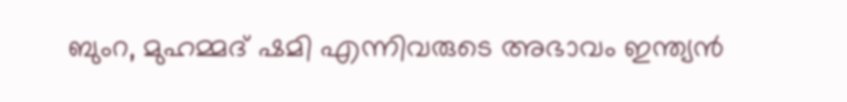ബുംറ, മുഹമ്മദ് ഷമി എന്നിവരുടെ അഭാവം ഇന്ത്യന്‍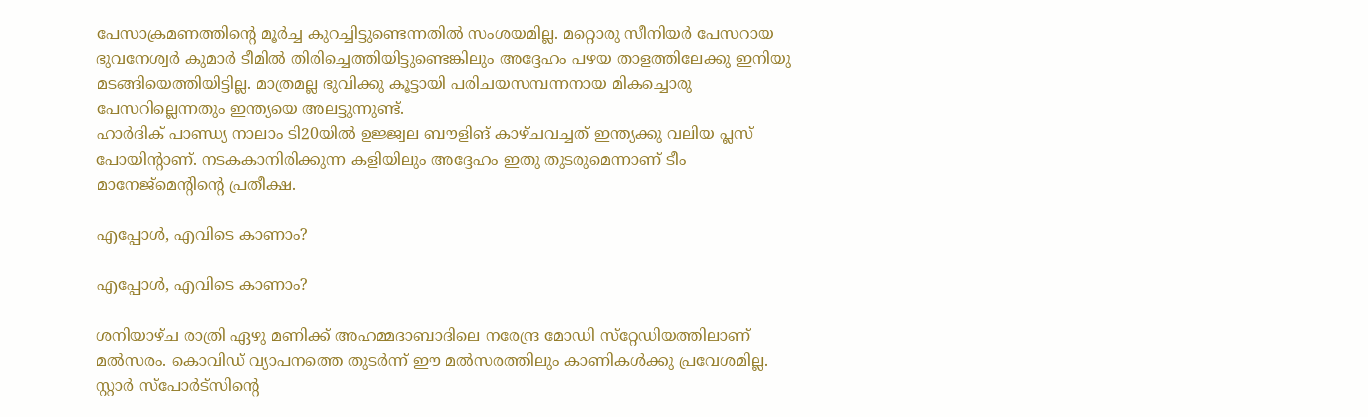പേസാക്രമണത്തിന്റെ മൂര്‍ച്ച കുറച്ചിട്ടുണ്ടെന്നതില്‍ സംശയമില്ല. മറ്റൊരു സീനിയര്‍ പേസറായ ഭുവനേശ്വര്‍ കുമാര്‍ ടീമില്‍ തിരിച്ചെത്തിയിട്ടുണ്ടെങ്കിലും അദ്ദേഹം പഴയ താളത്തിലേക്കു ഇനിയു മടങ്ങിയെത്തിയിട്ടില്ല. മാത്രമല്ല ഭുവിക്കു കൂട്ടായി പരിചയസമ്പന്നനായ മികച്ചൊരു പേസറില്ലെന്നതും ഇന്ത്യയെ അലട്ടുന്നുണ്ട്.
ഹാര്‍ദിക് പാണ്ഡ്യ നാലാം ടി20യില്‍ ഉജ്ജ്വല ബൗളിങ് കാഴ്ചവച്ചത് ഇന്ത്യക്കു വലിയ പ്ലസ് പോയിന്റാണ്. നടകകാനിരിക്കുന്ന കളിയിലും അദ്ദേഹം ഇതു തുടരുമെന്നാണ് ടീം മാനേജ്‌മെന്റിന്റെ പ്രതീക്ഷ.

എപ്പോള്‍, എവിടെ കാണാം?

എപ്പോള്‍, എവിടെ കാണാം?

ശനിയാഴ്ച രാത്രി ഏഴു മണിക്ക് അഹമ്മദാബാദിലെ നരേന്ദ്ര മോഡി സ്‌റ്റേഡിയത്തിലാണ് മല്‍സരം. കൊവിഡ് വ്യാപനത്തെ തുടര്‍ന്ന് ഈ മല്‍സരത്തിലും കാണികള്‍ക്കു പ്രവേശമില്ല.
സ്റ്റാര്‍ സ്‌പോര്‍ട്‌സിന്റെ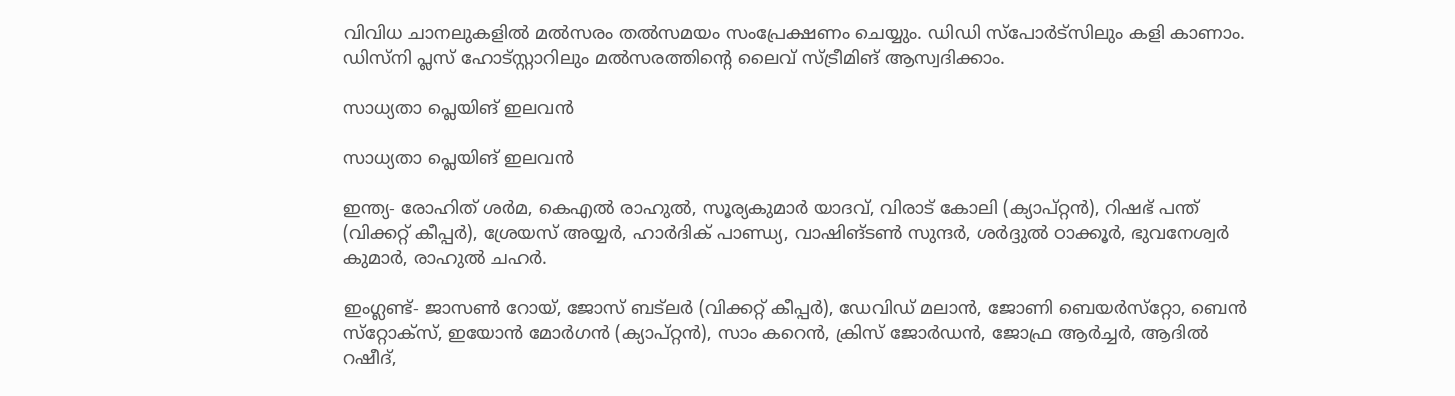വിവിധ ചാനലുകളില്‍ മല്‍സരം തല്‍സമയം സംപ്രേക്ഷണം ചെയ്യും. ഡിഡി സ്‌പോര്‍ട്‌സിലും കളി കാണാം. ഡിസ്‌നി പ്ലസ് ഹോട്‌സ്റ്റാറിലും മല്‍സരത്തിന്റെ ലൈവ് സ്ട്രീമിങ് ആസ്വദിക്കാം.

സാധ്യതാ പ്ലെയിങ് ഇലവന്‍

സാധ്യതാ പ്ലെയിങ് ഇലവന്‍

ഇന്ത്യ- രോഹിത് ശര്‍മ, കെഎല്‍ രാഹുല്‍, സൂര്യകുമാര്‍ യാദവ്, വിരാട് കോലി (ക്യാപ്റ്റന്‍), റിഷഭ് പന്ത് (വിക്കറ്റ് കീപ്പര്‍), ശ്രേയസ് അയ്യര്‍, ഹാര്‍ദിക് പാണ്ഡ്യ, വാഷിങ്ടണ്‍ സുന്ദര്‍, ശര്‍ദ്ദുല്‍ ഠാക്കൂര്‍, ഭുവനേശ്വര്‍ കുമാര്‍, രാഹുല്‍ ചഹര്‍.

ഇംഗ്ലണ്ട്- ജാസണ്‍ റോയ്, ജോസ് ബട്‌ലര്‍ (വിക്കറ്റ് കീപ്പര്‍), ഡേവിഡ് മലാന്‍, ജോണി ബെയര്‍സ്‌റ്റോ, ബെന്‍ സ്‌റ്റോക്‌സ്, ഇയോന്‍ മോര്‍ഗന്‍ (ക്യാപ്റ്റന്‍), സാം കറെന്‍, ക്രിസ് ജോര്‍ഡന്‍, ജോഫ്ര ആര്‍ച്ചര്‍, ആദില്‍ റഷീദ്,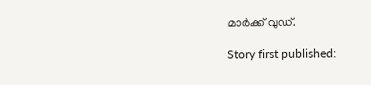മാര്‍ക്ക് വുഡ്.

Story first published: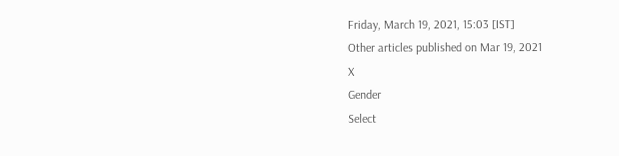Friday, March 19, 2021, 15:03 [IST]
Other articles published on Mar 19, 2021
X
Gender
Select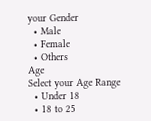your Gender
  • Male
  • Female
  • Others
Age
Select your Age Range
  • Under 18
  • 18 to 25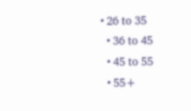• 26 to 35
  • 36 to 45
  • 45 to 55
  • 55+